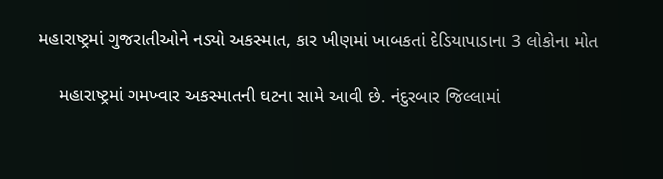મહારાષ્ટ્રમાં ગુજરાતીઓને નડ્યો અકસ્માત, કાર ખીણમાં ખાબકતાં દેડિયાપાડાના 3 લોકોના મોત

    મહારાષ્ટ્રમાં ગમખ્વાર અકસ્માતની ઘટના સામે આવી છે. નંદુરબાર જિલ્લામાં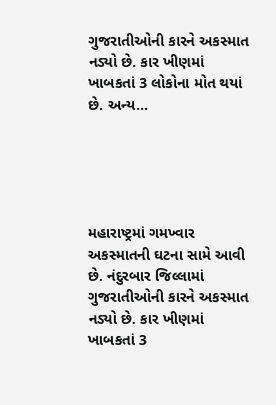ગુજરાતીઓની કારને અકસ્માત નડ્યો છે. કાર ખીણમાં ખાબકતાં 3 લોકોના મોત થયાં છે. અન્ય…





મહારાષ્ટ્રમાં ગમખ્વાર અકસ્માતની ઘટના સામે આવી છે. નંદુરબાર જિલ્લામાં ગુજરાતીઓની કારને અકસ્માત નડ્યો છે. કાર ખીણમાં ખાબકતાં 3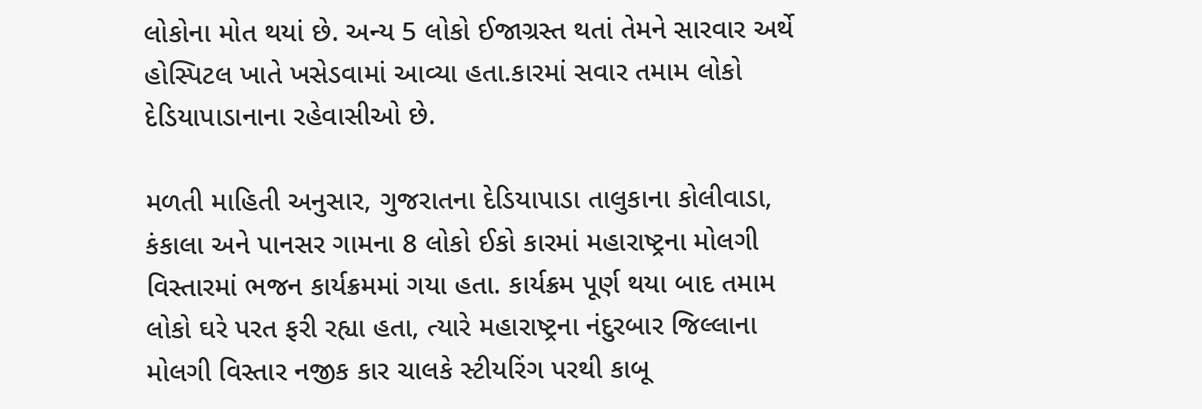લોકોના મોત થયાં છે. અન્ય 5 લોકો ઈજાગ્રસ્ત થતાં તેમને સારવાર અર્થે હોસ્પિટલ ખાતે ખસેડવામાં આવ્યા હતા.કારમાં સવાર તમામ લોકો દેડિયાપાડાનાના રહેવાસીઓ છે.

મળતી માહિતી અનુસાર, ગુજરાતના દેડિયાપાડા તાલુકાના કોલીવાડા, કંકાલા અને પાનસર ગામના 8 લોકો ઈકો કારમાં મહારાષ્ટ્રના મોલગી વિસ્તારમાં ભજન કાર્યક્રમમાં ગયા હતા. કાર્યક્રમ પૂર્ણ થયા બાદ તમામ લોકો ઘરે પરત ફરી રહ્યા હતા, ત્યારે મહારાષ્ટ્રના નંદુરબાર જિલ્લાના મોલગી વિસ્તાર નજીક કાર ચાલકે સ્ટીયરિંગ પરથી કાબૂ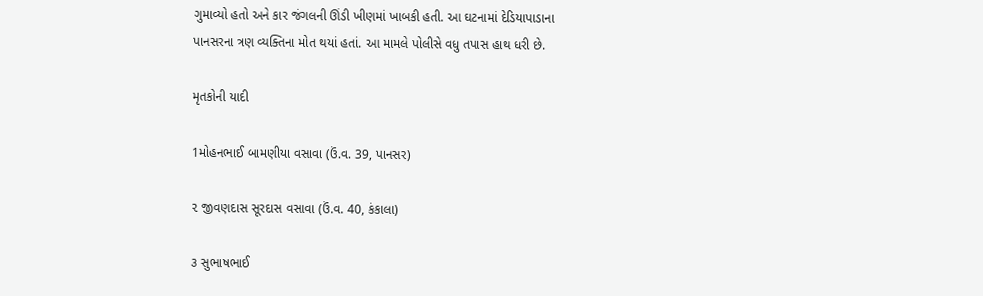ગુમાવ્યો હતો અને કાર જંગલની ઊંડી ખીણમાં ખાબકી હતી. આ ઘટનામાં દેડિયાપાડાના પાનસરના ત્રણ વ્યક્તિના મોત થયાં હતાં. આ મામલે પોલીસે વધુ તપાસ હાથ ધરી છે.

મૃતકોની યાદી

1મોહનભાઈ બામણીયા વસાવા (ઉં.વ. 39, પાનસર)

૨ જીવણદાસ સૂરદાસ વસાવા (ઉં.વ. 40, કંકાલા)

૩ સુભાષભાઈ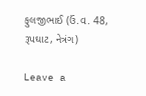ફુલજીભાઈ (ઉં.વ. 48, રૂપઘાટ, નેત્રંગ)

Leave a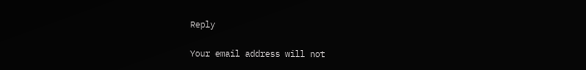Reply

Your email address will not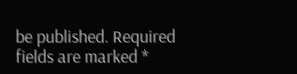be published. Required fields are marked *